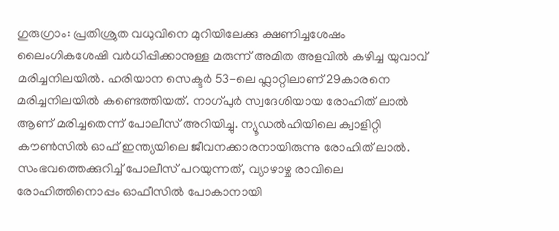ഗുരുഗ്രാം: പ്രതിശ്രുത വധുവിനെ മുറിയിലേക്കു ക്ഷണിച്ചശേഷം ലൈംഗികശേഷി വർധിപ്പിക്കാനുള്ള മരുന്ന് അമിത അളവിൽ കഴിച്ച യുവാവ് മരിച്ചനിലയിൽ. ഹരിയാന സെക്ടർ 53-ലെ ഫ്ലാറ്റിലാണ് 29കാരനെ മരിച്ചനിലയിൽ കണ്ടെത്തിയത്. നാഗ്പുർ സ്വദേശിയായ രോഹിത് ലാൽ ആണ് മരിച്ചതെന്ന് പോലീസ് അറിയിച്ചു. ന്യൂഡൽഹിയിലെ ക്വാളിറ്റി കൗൺസിൽ ഓഫ് ഇന്ത്യയിലെ ജീവനക്കാരനായിരുന്നു രോഹിത് ലാൽ.
സംഭവത്തെക്കുറിച്ച് പോലീസ് പറയുന്നത്, വ്യാഴാഴ്ച രാവിലെ രോഹിത്തിനൊപ്പം ഓഫീസിൽ പോകാനായി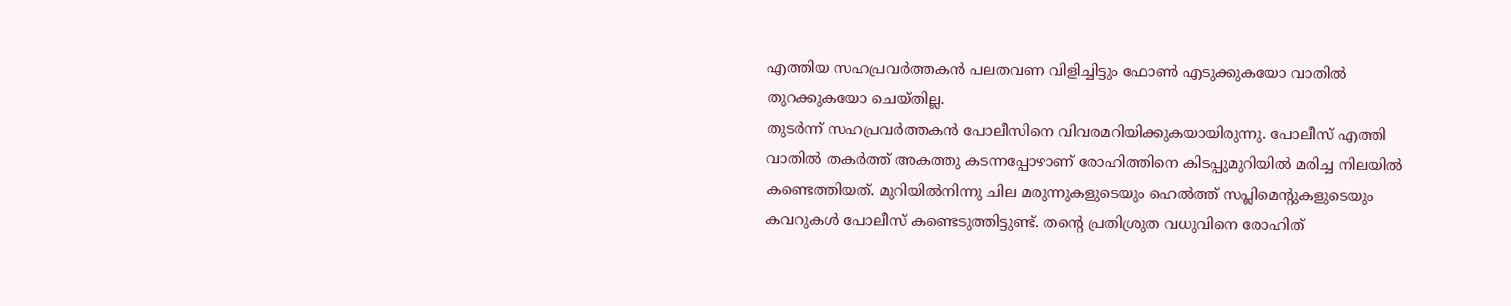എത്തിയ സഹപ്രവർത്തകൻ പലതവണ വിളിച്ചിട്ടും ഫോൺ എടുക്കുകയോ വാതിൽ തുറക്കുകയോ ചെയ്തില്ല.
തുടർന്ന് സഹപ്രവർത്തകൻ പോലീസിനെ വിവരമറിയിക്കുകയായിരുന്നു. പോലീസ് എത്തി വാതിൽ തകർത്ത് അകത്തു കടന്നപ്പോഴാണ് രോഹിത്തിനെ കിടപ്പുമുറിയിൽ മരിച്ച നിലയിൽ കണ്ടെത്തിയത്. മുറിയിൽനിന്നു ചില മരുന്നുകളുടെയും ഹെൽത്ത് സപ്ലിമെന്റുകളുടെയും കവറുകൾ പോലീസ് കണ്ടെടുത്തിട്ടുണ്ട്. തന്റെ പ്രതിശ്രുത വധുവിനെ രോഹിത്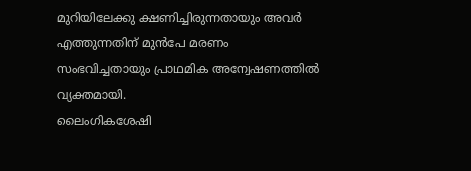മുറിയിലേക്കു ക്ഷണിച്ചിരുന്നതായും അവർ എത്തുന്നതിന് മുൻപേ മരണം സംഭവിച്ചതായും പ്രാഥമിക അന്വേഷണത്തിൽ വ്യക്തമായി.
ലൈംഗികശേഷി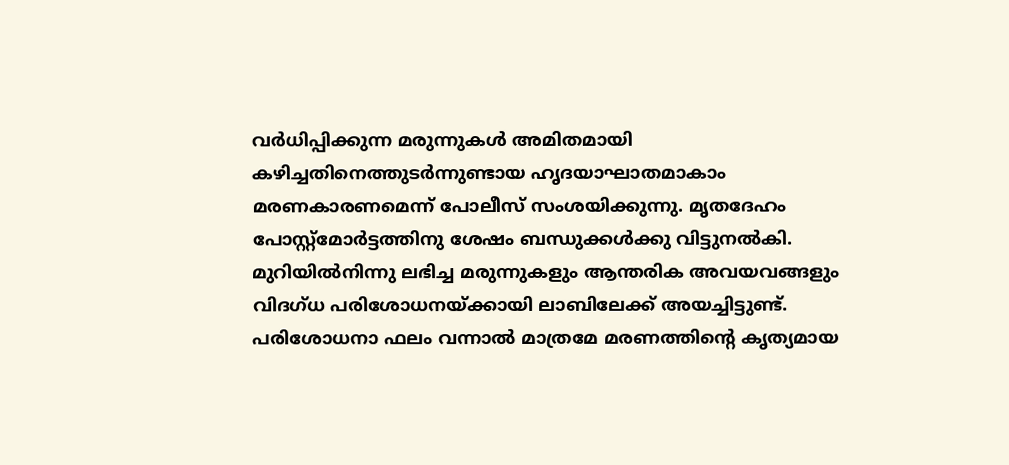വർധിപ്പിക്കുന്ന മരുന്നുകൾ അമിതമായി കഴിച്ചതിനെത്തുടർന്നുണ്ടായ ഹൃദയാഘാതമാകാം മരണകാരണമെന്ന് പോലീസ് സംശയിക്കുന്നു. മൃതദേഹം പോസ്റ്റ്മോർട്ടത്തിനു ശേഷം ബന്ധുക്കൾക്കു വിട്ടുനൽകി. മുറിയിൽനിന്നു ലഭിച്ച മരുന്നുകളും ആന്തരിക അവയവങ്ങളും വിദഗ്ധ പരിശോധനയ്ക്കായി ലാബിലേക്ക് അയച്ചിട്ടുണ്ട്.
പരിശോധനാ ഫലം വന്നാൽ മാത്രമേ മരണത്തിന്റെ കൃത്യമായ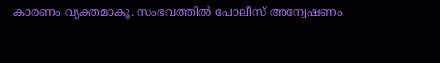കാരണം വ്യക്തമാകൂ. സംഭവത്തിൽ പോലീസ് അന്വേഷണം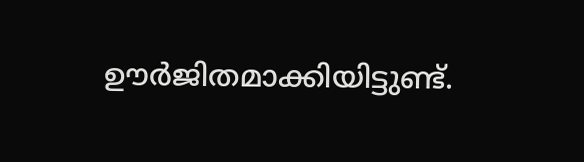ഊർജിതമാക്കിയിട്ടുണ്ട്.